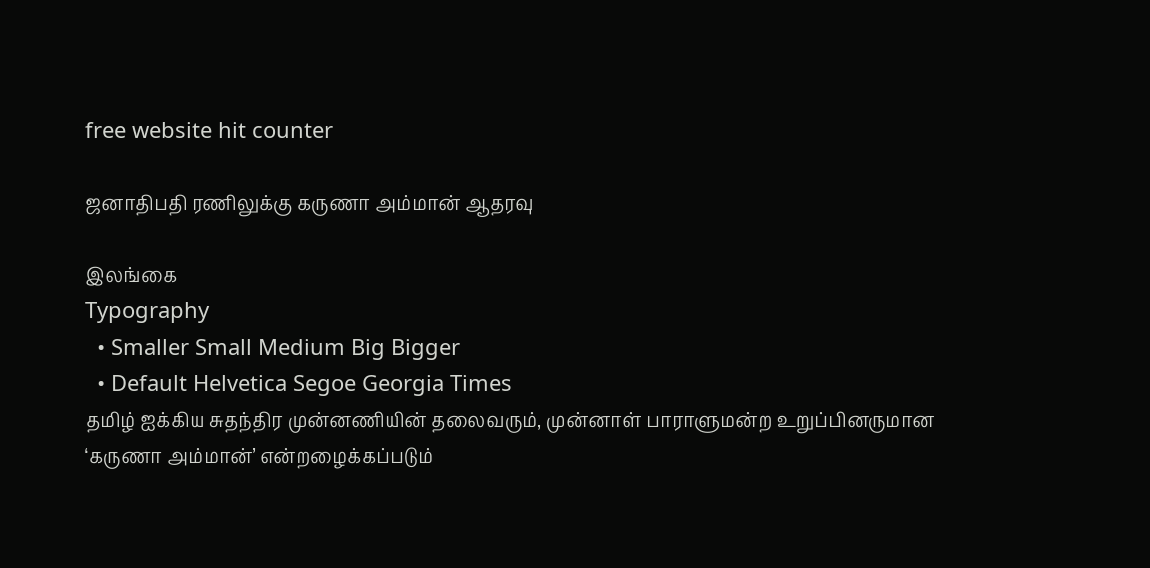free website hit counter

ஜனாதிபதி ரணிலுக்கு கருணா அம்மான் ஆதரவு

இலங்கை
Typography
  • Smaller Small Medium Big Bigger
  • Default Helvetica Segoe Georgia Times
தமிழ் ஐக்கிய சுதந்திர முன்னணியின் தலைவரும், முன்னாள் பாராளுமன்ற உறுப்பினருமான ‘கருணா அம்மான்’ என்றழைக்கப்படும்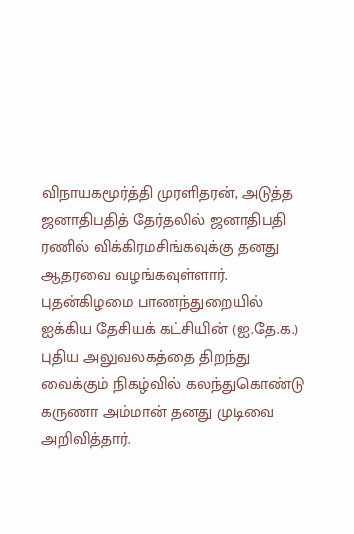விநாயகமூர்த்தி முரளிதரன், அடுத்த ஜனாதிபதித் தேர்தலில் ஜனாதிபதி ரணில் விக்கிரமசிங்கவுக்கு தனது ஆதரவை வழங்கவுள்ளார்.
புதன்கிழமை பாணந்துறையில் ஐக்கிய தேசியக் கட்சியின் (ஐ.தே.க.) புதிய அலுவலகத்தை திறந்து வைக்கும் நிகழ்வில் கலந்துகொண்டு கருணா அம்மான் தனது முடிவை அறிவித்தார்.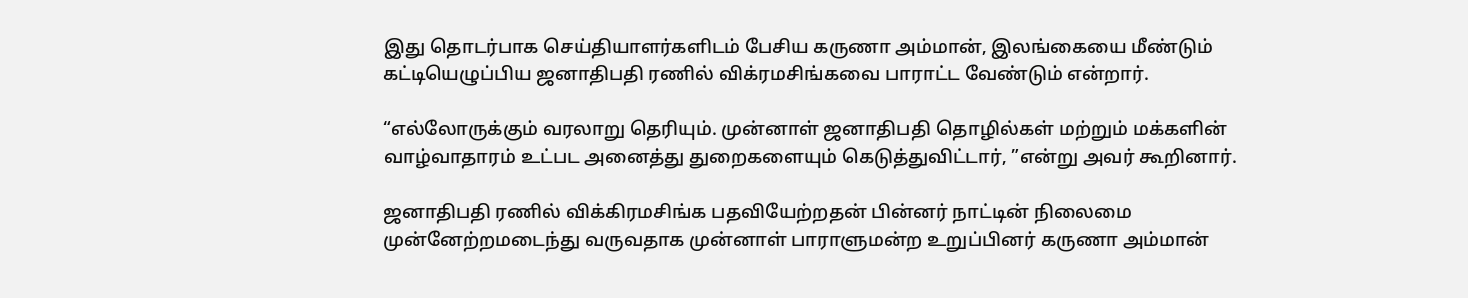இது தொடர்பாக செய்தியாளர்களிடம் பேசிய கருணா அம்மான், இலங்கையை மீண்டும் கட்டியெழுப்பிய ஜனாதிபதி ரணில் விக்ரமசிங்கவை பாராட்ட வேண்டும் என்றார்.

“எல்லோருக்கும் வரலாறு தெரியும். முன்னாள் ஜனாதிபதி தொழில்கள் மற்றும் மக்களின் வாழ்வாதாரம் உட்பட அனைத்து துறைகளையும் கெடுத்துவிட்டார், ”என்று அவர் கூறினார்.

ஜனாதிபதி ரணில் விக்கிரமசிங்க பதவியேற்றதன் பின்னர் நாட்டின் நிலைமை முன்னேற்றமடைந்து வருவதாக முன்னாள் பாராளுமன்ற உறுப்பினர் கருணா அம்மான்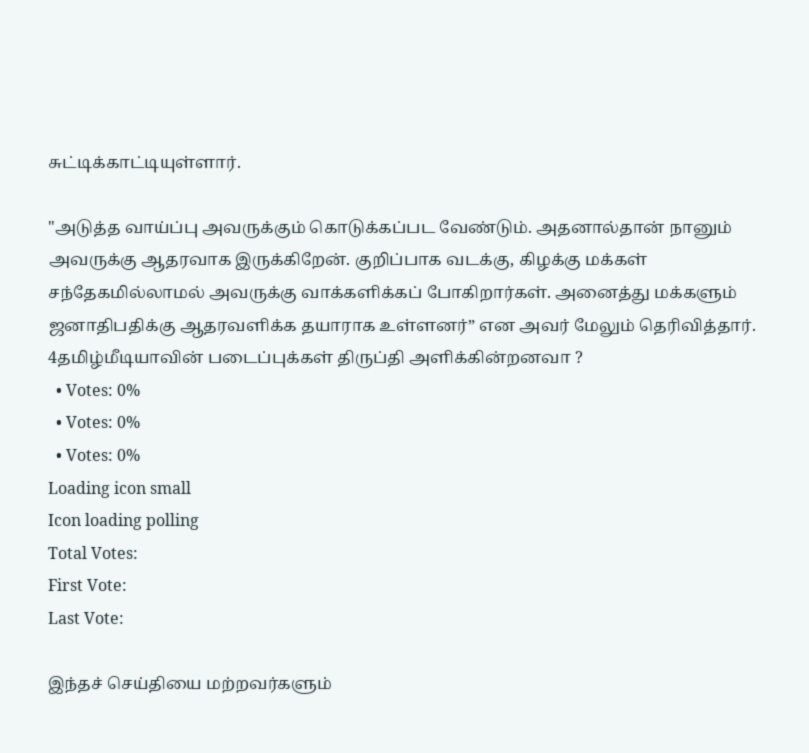சுட்டிக்காட்டியுள்ளார்.

"அடுத்த வாய்ப்பு அவருக்கும் கொடுக்கப்பட வேண்டும். அதனால்தான் நானும் அவருக்கு ஆதரவாக இருக்கிறேன். குறிப்பாக வடக்கு, கிழக்கு மக்கள் சந்தேகமில்லாமல் அவருக்கு வாக்களிக்கப் போகிறார்கள். அனைத்து மக்களும் ஜனாதிபதிக்கு ஆதரவளிக்க தயாராக உள்ளனர்” என அவர் மேலும் தெரிவித்தார்.
4தமிழ்மீடியாவின் படைப்புக்கள் திருப்தி அளிக்கின்றனவா ?
  • Votes: 0%
  • Votes: 0%
  • Votes: 0%
Loading icon small
Icon loading polling
Total Votes:
First Vote:
Last Vote:

இந்தச் செய்தியை மற்றவர்களும்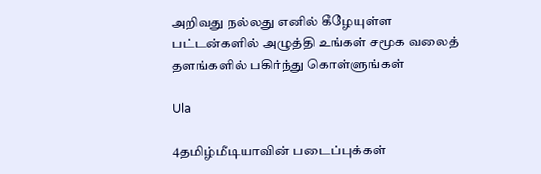அறிவது நல்லது எனில் கீழேயுள்ள பட்டன்களில் அழுத்தி உங்கள் சமூக வலைத் தளங்களில் பகிர்ந்து கொள்ளுங்கள்

Ula

4தமிழ்மீடியாவின் படைப்புக்கள்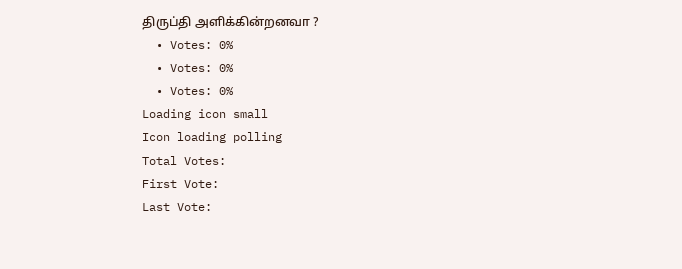திருப்தி அளிக்கின்றனவா ?
  • Votes: 0%
  • Votes: 0%
  • Votes: 0%
Loading icon small
Icon loading polling
Total Votes:
First Vote:
Last Vote: